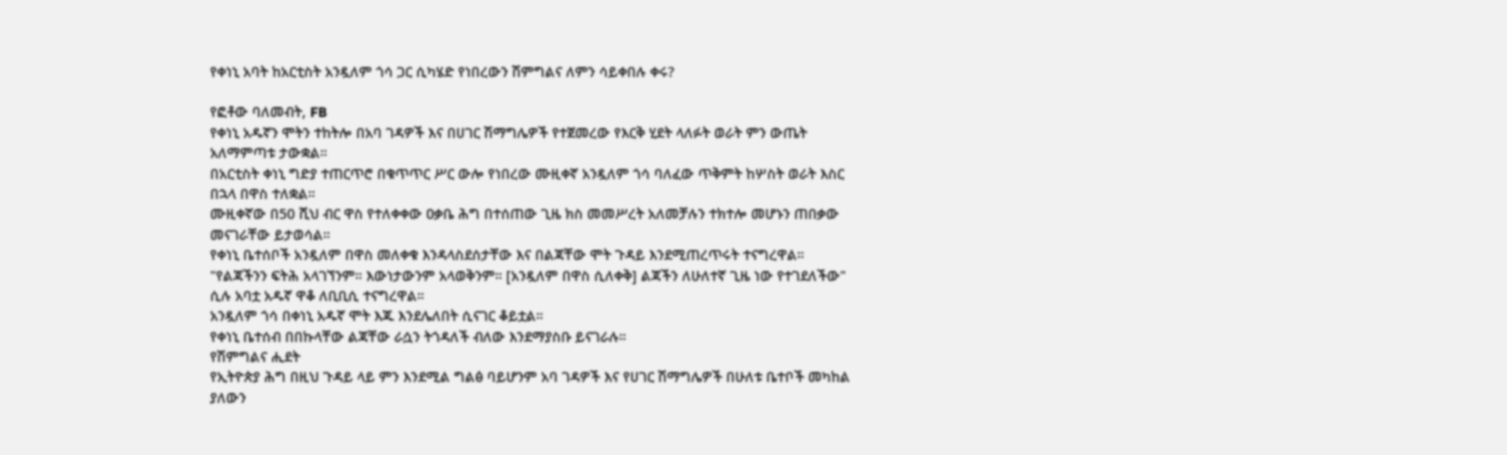የቀነኒ አባት ከአርቲስት አንዷለም ጎሳ ጋር ሲካሄድ የነበረውን ሽምግልና ለምን ሳይቀበሉ ቀሩ?

የፎቶው ባለመብት, FB
የቀነኒ አዱኛን ሞትን ተከትሎ በአባ ገዳዎች እና በሀገር ሽማግሌዎች የተጀመረው የእርቅ ሂደት ላለፉት ወራት ምን ውጤት አለማምጣቱ ታውቋል።
በአርቲስት ቀነኒ ግድያ ተጠርጥሮ በቁጥጥር ሥር ውሎ የነበረው ሙዚቀኛ አንዷለም ጎሳ ባለፈው ጥቅምት ከሦስት ወራት እስር በኋላ በዋስ ተለቋል።
ሙዚቀኛው በ50 ሺህ ብር ዋስ የተለቀቀው ዐቃቤ ሕግ በተሰጠው ጊዜ ክስ መመሥረት አለመቻሉን ተክተሎ መሆኑን ጠበቃው መናገራቸው ይታወሳል።
የቀነኒ ቤተሰቦች አንዷለም በዋስ መለቀቁ እንዳላስደሰታቸው እና በልጃቸው ሞት ጉዳይ እንደሚጠረጥሩት ተናግረዋል።
"የልጃችንን ፍትሕ አላገኘንም። እውነታውንም አላወቅንም። [አንዷለም በዋስ ሲለቀቅ] ልጃችን ለሁለተኛ ጊዜ ነው የተገደለችው" ሲሉ አባቷ አዱኛ ዋቆ ለቢቢሲ ተናግረዋል።
አንዷለም ጎሳ በቀነኒ አዱኛ ሞት እጁ እንደሌለበት ሲናገር ቆይቷል።
የቀነኒ ቤተሰብ በበኩላቸው ልጃቸው ራሷን ትጎዳለች ብለው እንደማያስቡ ይናገራሉ።
የሽምግልና ሒደት
የኢትዮጵያ ሕግ በዚህ ጉዳይ ላይ ምን እንደሚል ግልፅ ባይሆንም አባ ገዳዎች እና የሀገር ሽማግሌዎች በሁለቱ ቤተቦች መካከል ያለውን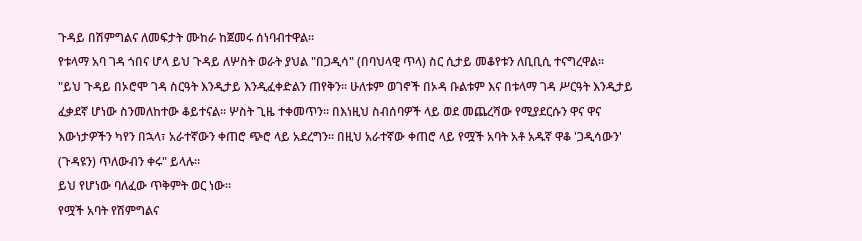ጉዳይ በሽምግልና ለመፍታት ሙከራ ከጀመሩ ሰነባብተዋል።
የቱላማ አባ ገዳ ጎበና ሆላ ይህ ጉዳይ ለሦስት ወራት ያህል "በጋዲሳ" (በባህላዊ ጥላ) ስር ሲታይ መቆየቱን ለቢቢሲ ተናግረዋል።
"ይህ ጉዳይ በኦሮሞ ገዳ ስርዓት እንዲታይ እንዲፈቀድልን ጠየቅን። ሁለቱም ወገኖች በኦዳ ቡልቱም እና በቱላማ ገዳ ሥርዓት እንዲታይ ፈቃደኛ ሆነው ስንመለከተው ቆይተናል። ሦስት ጊዜ ተቀመጥን። በእነዚህ ስብሰባዎች ላይ ወደ መጨረሻው የሚያደርሱን ዋና ዋና እውነታዎችን ካየን በኋላ፣ አራተኛውን ቀጠሮ ጭሮ ላይ አደረግን። በዚህ አራተኛው ቀጠሮ ላይ የሟች አባት አቶ አዱኛ ዋቆ 'ጋዲሳውን' (ጉዳዩን) ጥለውብን ቀሩ" ይላሉ።
ይህ የሆነው ባለፈው ጥቅምት ወር ነው።
የሟች አባት የሽምግልና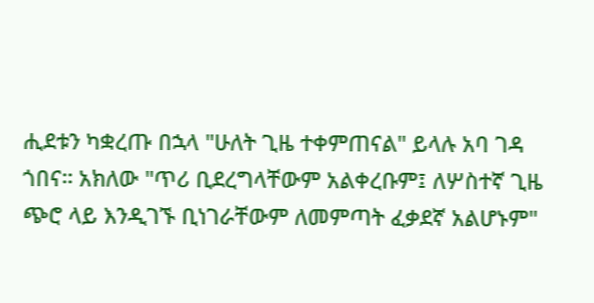ሒደቱን ካቋረጡ በኋላ "ሁለት ጊዜ ተቀምጠናል" ይላሉ አባ ገዳ ጎበና። አክለው "ጥሪ ቢደረግላቸውም አልቀረቡም፤ ለሦስተኛ ጊዜ ጭሮ ላይ እንዲገኙ ቢነገራቸውም ለመምጣት ፈቃደኛ አልሆኑም"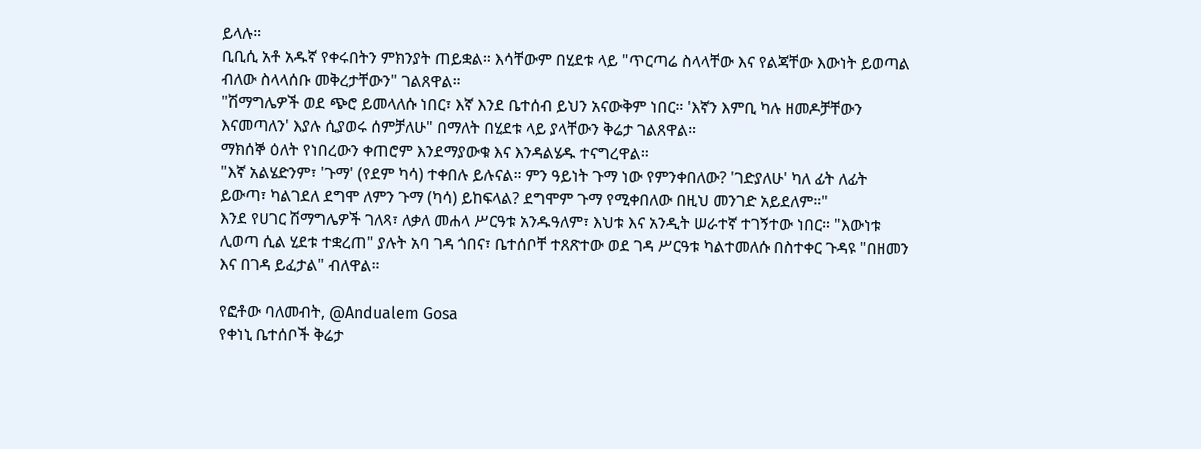ይላሉ።
ቢቢሲ አቶ አዱኛ የቀሩበትን ምክንያት ጠይቋል። እሳቸውም በሂደቱ ላይ "ጥርጣሬ ስላላቸው እና የልጃቸው እውነት ይወጣል ብለው ስላላሰቡ መቅረታቸውን" ገልጸዋል።
"ሽማግሌዎች ወደ ጭሮ ይመላለሱ ነበር፣ እኛ እንደ ቤተሰብ ይህን አናውቅም ነበር። 'እኛን እምቢ ካሉ ዘመዶቻቸውን እናመጣለን' እያሉ ሲያወሩ ሰምቻለሁ" በማለት በሂደቱ ላይ ያላቸውን ቅሬታ ገልጸዋል።
ማክሰኞ ዕለት የነበረውን ቀጠሮም እንደማያውቁ እና እንዳልሄዱ ተናግረዋል።
"እኛ አልሄድንም፣ 'ጉማ' (የደም ካሳ) ተቀበሉ ይሉናል። ምን ዓይነት ጉማ ነው የምንቀበለው? 'ገድያለሁ' ካለ ፊት ለፊት ይውጣ፣ ካልገደለ ደግሞ ለምን ጉማ (ካሳ) ይከፍላል? ደግሞም ጉማ የሚቀበለው በዚህ መንገድ አይደለም።"
እንደ የሀገር ሽማግሌዎች ገለጻ፣ ለቃለ መሐላ ሥርዓቱ አንዱዓለም፣ እህቱ እና አንዲት ሠራተኛ ተገኝተው ነበር። "እውነቱ ሊወጣ ሲል ሂደቱ ተቋረጠ" ያሉት አባ ገዳ ጎበና፣ ቤተሰቦቸ ተጸጽተው ወደ ገዳ ሥርዓቱ ካልተመለሱ በስተቀር ጉዳዩ "በዘመን እና በገዳ ይፈታል" ብለዋል።

የፎቶው ባለመብት, @Andualem Gosa
የቀነኒ ቤተሰቦች ቅሬታ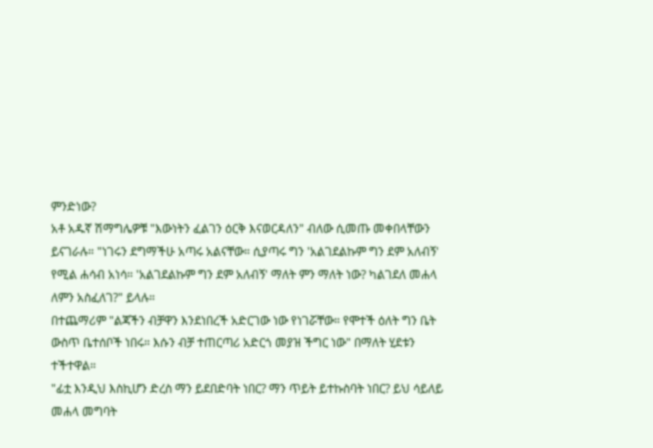ምንድነው?
አቶ አዱኛ ሽማግሌዎቹ "እውነትን ፈልገን ዕርቅ እናወርዳለን" ብለው ሲመጡ መቀበላቸውን ይናገራሉ። "ነገሩን ደግማችሁ አጣሩ አልናቸው። ሲያጣሩ ግን 'አልገደልኩም ግን ደም አለብኝ' የሚል ሐሳብ አነሳ። 'አልገደልኩም ግን ደም አለብኝ' ማለት ምን ማለት ነው? ካልገደለ መሐላ ለምን አስፈለገ?" ይላሉ።
በተጨማሪም "ልጃችን ብቻዋን እንደነበረች አድርገው ነው የነገሯቸው። የሞተች ዕለት ግን ቤት ውስጥ ቤተሰቦች ነበሩ። እሱን ብቻ ተጠርጣሪ አድርጎ መያዝ ችግር ነው" በማለት ሂደቱን ተችተዋል።
"ፊቷ እንዲህ እስኪሆን ድረስ ማን ይደበድባት ነበር? ማን ጥይት ይተኩስባት ነበር? ይህ ሳይለይ መሐላ መግባት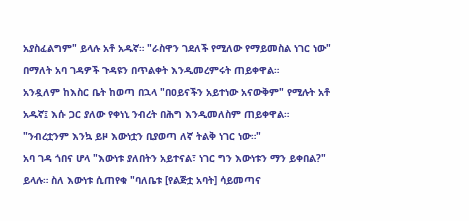አያስፈልግም" ይላሉ አቶ አዱኛ። "ራስዋን ገደለች የሚለው የማይመስል ነገር ነው" በማለት አባ ገዳዎች ጉዳዩን በጥልቀት እንዲመረምሩት ጠይቀዋል።
አንዷለም ከእስር ቤት ከወጣ በኋላ "በዐይናችን አይተነው አናውቅም" የሚሉት አቶ አዱኛ፤ እሱ ጋር ያለው የቀነኒ ንብረት በሕግ እንዲመለስም ጠይቀዋል።
"ንብረቷንም እንኳ ይዞ እውነቷን ቢያወጣ ለኛ ትልቅ ነገር ነው።"
አባ ገዳ ጎበና ሆላ "እውነቱ ያለበትን አይተናል፣ ነገር ግን እውነቱን ማን ይቀበል?" ይላሉ። ስለ እውነቱ ሲጠየቁ "ባለቤቱ [የልጅቷ አባት] ሳይመጣና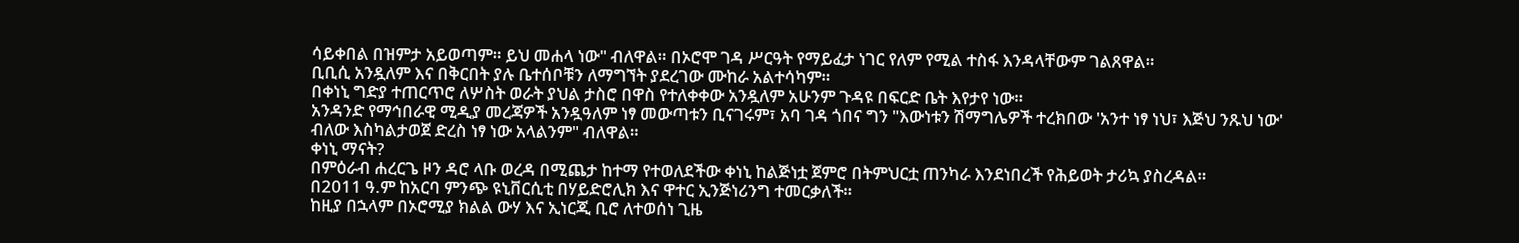ሳይቀበል በዝምታ አይወጣም። ይህ መሐላ ነው" ብለዋል። በኦሮሞ ገዳ ሥርዓት የማይፈታ ነገር የለም የሚል ተስፋ እንዳላቸውም ገልጸዋል።
ቢቢሲ አንዷለም እና በቅርበት ያሉ ቤተሰቦቹን ለማግኘት ያደረገው ሙከራ አልተሳካም።
በቀነኒ ግድያ ተጠርጥሮ ለሦስት ወራት ያህል ታስሮ በዋስ የተለቀቀው አንዷለም አሁንም ጉዳዩ በፍርድ ቤት እየታየ ነው።
አንዳንድ የማኅበራዊ ሚዲያ መረጃዎች አንዷዓለም ነፃ መውጣቱን ቢናገሩም፣ አባ ገዳ ጎበና ግን "እውነቱን ሽማግሌዎች ተረክበው 'አንተ ነፃ ነህ፣ እጅህ ንጹህ ነው' ብለው እስካልታወጀ ድረስ ነፃ ነው አላልንም" ብለዋል።
ቀነኒ ማናት?
በምዕራብ ሐረርጌ ዞን ዳሮ ላቡ ወረዳ በሚጨታ ከተማ የተወለደችው ቀነኒ ከልጅነቷ ጀምሮ በትምህርቷ ጠንካራ እንደነበረች የሕይወት ታሪኳ ያስረዳል።
በ2011 ዓ.ም ከአርባ ምንጭ ዩኒቨርሲቲ በሃይድሮሊክ እና ዋተር ኢንጅነሪንግ ተመርቃለች።
ከዚያ በኋላም በኦሮሚያ ክልል ውሃ እና ኢነርጂ ቢሮ ለተወሰነ ጊዜ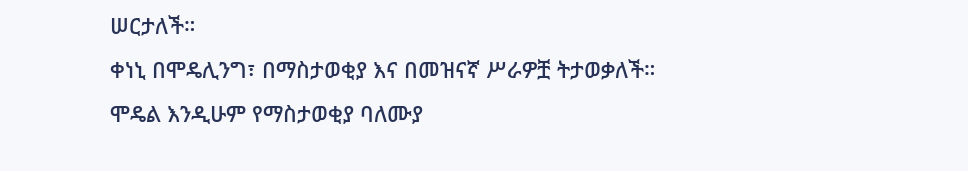ሠርታለች።
ቀነኒ በሞዴሊንግ፣ በማስታወቂያ እና በመዝናኛ ሥራዎቿ ትታወቃለች።
ሞዴል እንዲሁም የማስታወቂያ ባለሙያ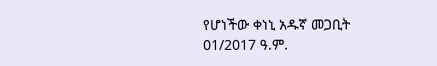የሆነችው ቀነኒ አዱኛ መጋቢት 01/2017 ዓ.ም.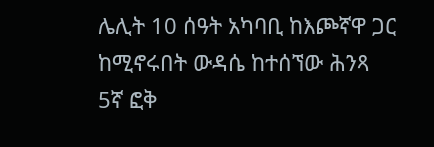ሌሊት 10 ሰዓት አካባቢ ከእጮኛዋ ጋር ከሚኖሩበት ውዳሴ ከተሰኘው ሕንጻ 5ኛ ፎቅ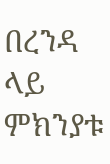በረንዳ ላይ ምክንያቱ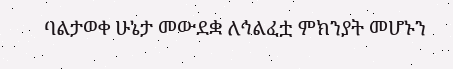ባልታወቀ ሁኔታ መውደቋ ለኅልፈቷ ምክንያት መሆኑን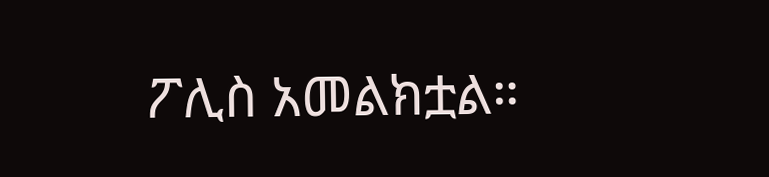ፖሊስ አመልክቷል።